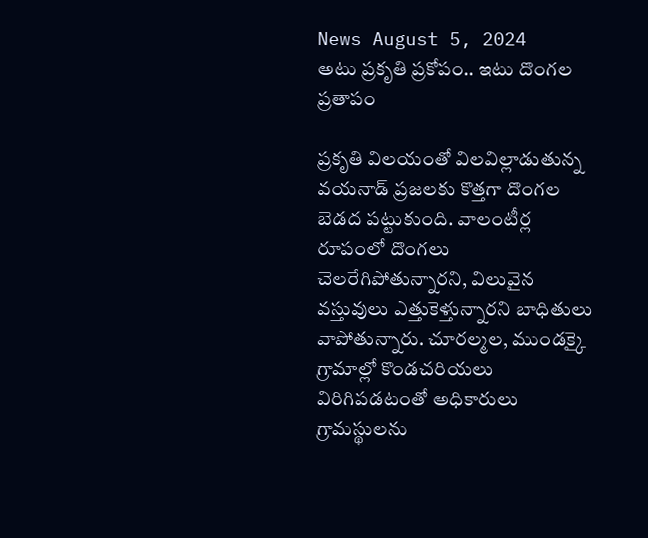News August 5, 2024
అటు ప్రకృతి ప్రకోపం.. ఇటు దొంగల ప్రతాపం

ప్రకృతి విలయంతో విలవిల్లాడుతున్న వయనాడ్ ప్రజలకు కొత్తగా దొంగల బెడద పట్టుకుంది. వాలంటీర్ల రూపంలో దొంగలు చెలరేగిపోతున్నారని, విలువైన వస్తువులు ఎత్తుకెళ్తున్నారని బాధితులు వాపోతున్నారు. చూరల్మల, ముండక్కై గ్రామాల్లో కొండచరియలు విరిగిపడటంతో అధికారులు గ్రామస్థులను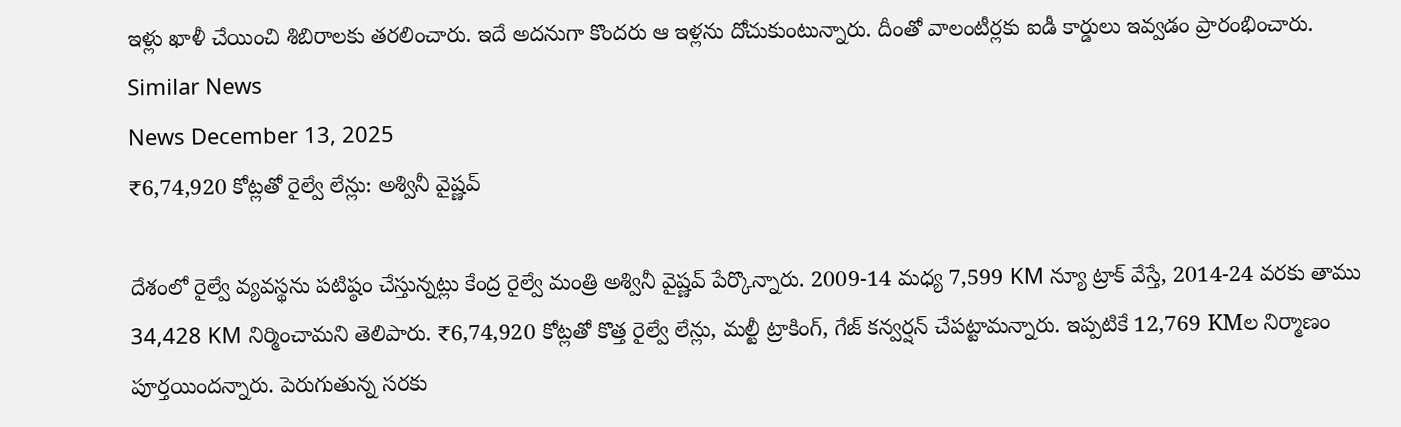ఇళ్లు ఖాళీ చేయించి శిబిరాలకు తరలించారు. ఇదే అదనుగా కొందరు ఆ ఇళ్లను దోచుకుంటున్నారు. దీంతో వాలంటీర్లకు ఐడీ కార్డులు ఇవ్వడం ప్రారంభించారు.
Similar News
News December 13, 2025
₹6,74,920 కోట్లతో రైల్వే లేన్లు: అశ్వినీ వైష్ణవ్

దేశంలో రైల్వే వ్యవస్థను పటిష్ఠం చేస్తున్నట్లు కేంద్ర రైల్వే మంత్రి అశ్వినీ వైష్ణవ్ పేర్కొన్నారు. 2009-14 మధ్య 7,599 KM న్యూ ట్రాక్ వేస్తే, 2014-24 వరకు తాము 34,428 KM నిర్మించామని తెలిపారు. ₹6,74,920 కోట్లతో కొత్త రైల్వే లేన్లు, మల్టీ ట్రాకింగ్, గేజ్ కన్వర్షన్ చేపట్టామన్నారు. ఇప్పటికే 12,769 KMల నిర్మాణం పూర్తయిందన్నారు. పెరుగుతున్న సరకు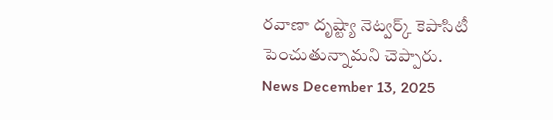రవాణా దృష్ట్యా నెట్వర్క్ కెపాసిటీ పెంచుతున్నామని చెప్పారు.
News December 13, 2025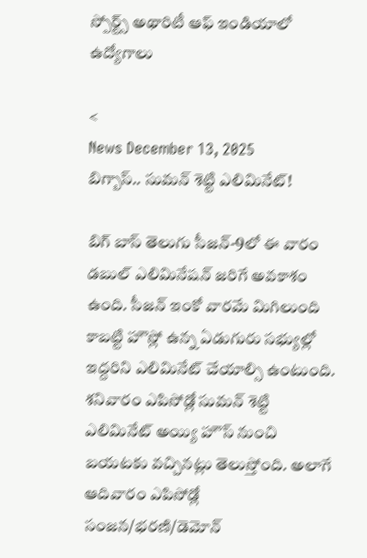స్పోర్ట్స్ అథారిటీ ఆఫ్ ఇండియాలో ఉద్యోగాలు

<
News December 13, 2025
బిగ్బాస్.. సుమన్ శెట్టి ఎలిమినేట్!

బిగ్ బాస్ తెలుగు సీజన్-9లో ఈ వారం డబుల్ ఎలిమినేషన్ జరిగే అవకాశం ఉంది. సీజన్ ఇంకో వారమే మిగిలుంది కాబట్టి హౌస్లో ఉన్న ఏడుగురు సభ్యుల్లో ఇద్దరిని ఎలిమినేట్ చేయాల్సి ఉంటుంది. శనివారం ఎపిసోడ్లో సుమన్ శెట్టి ఎలిమినేట్ అయ్యి హౌస్ నుంచి బయటకు వచ్చినట్లు తెలుస్తోంది. అలాగే ఆదివారం ఎపిసోడ్లో సంజన/భరణి/డెమోన్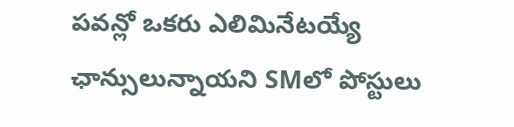పవన్లో ఒకరు ఎలిమినేటయ్యే ఛాన్సులున్నాయని SMలో పోస్టులు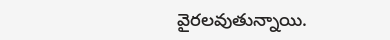వైరలవుతున్నాయి.